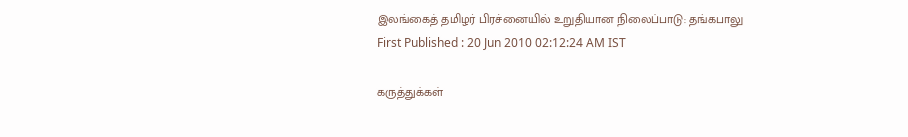இலங்கைத் தமிழர் பிரச்னையில் உறுதியான நிலைப்பாடு: தங்கபாலு
First Published : 20 Jun 2010 02:12:24 AM IST

கருத்துக்கள்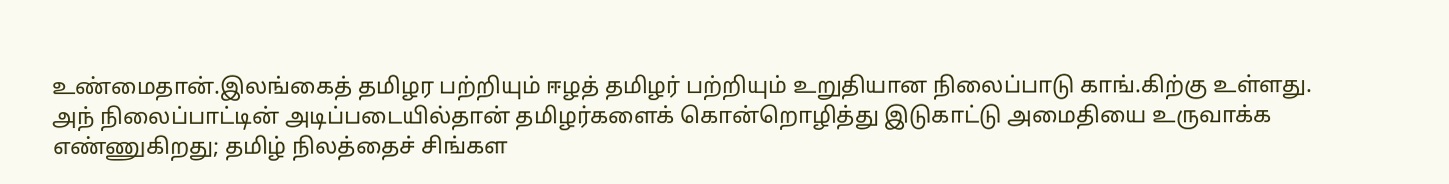உண்மைதான்.இலங்கைத் தமிழர பற்றியும் ஈழத் தமிழர் பற்றியும் உறுதியான நிலைப்பாடு காங்.கிற்கு உள்ளது. அந் நிலைப்பாட்டின் அடிப்படையில்தான் தமிழர்களைக் கொன்றொழித்து இடுகாட்டு அமைதியை உருவாக்க எண்ணுகிறது; தமிழ் நிலத்தைச் சிங்கள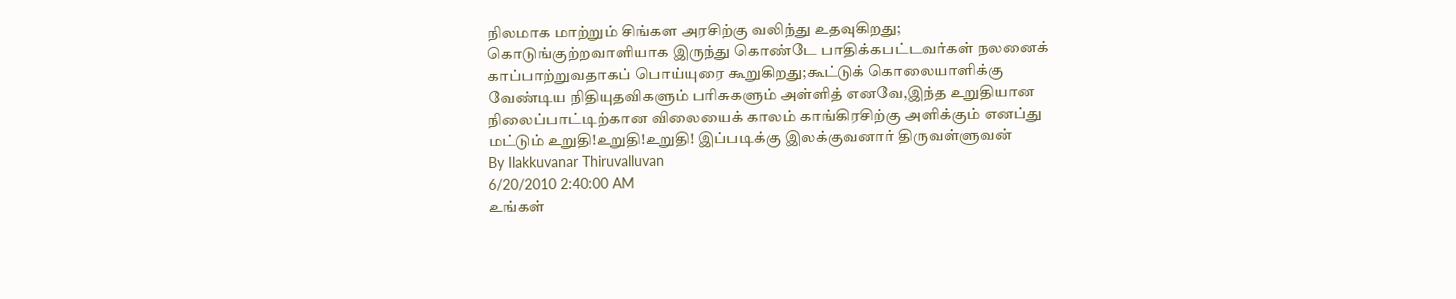நிலமாக மாற்றும் சிங்கள அரசிற்கு வலிந்து உதவுகிறது; கொடுங்குற்றவாளியாக இருந்து கொண்டே பாதிக்கபட்டவர்கள் நலனைக் காப்பாற்றுவதாகப் பொய்யுரை கூறுகிறது;கூட்டுக் கொலையாளிக்கு வேண்டிய நிதியுதவிகளும் பரிசுகளும் அள்ளித் எனவே,இந்த உறுதியான நிலைப்பாட்டிற்கான விலையைக் காலம் காங்கிரசிற்கு அளிக்கும் எனப்து மட்டும் உறுதி!உறுதி!உறுதி! இப்படிக்கு இலக்குவனார் திருவள்ளுவன்
By Ilakkuvanar Thiruvalluvan
6/20/2010 2:40:00 AM
உங்கள்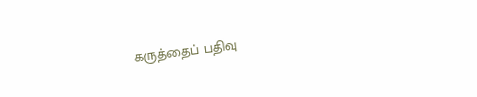கருத்தைப் பதிவு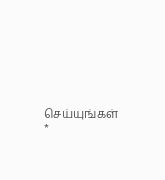செய்யுங்கள் *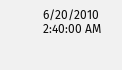6/20/2010 2:40:00 AM